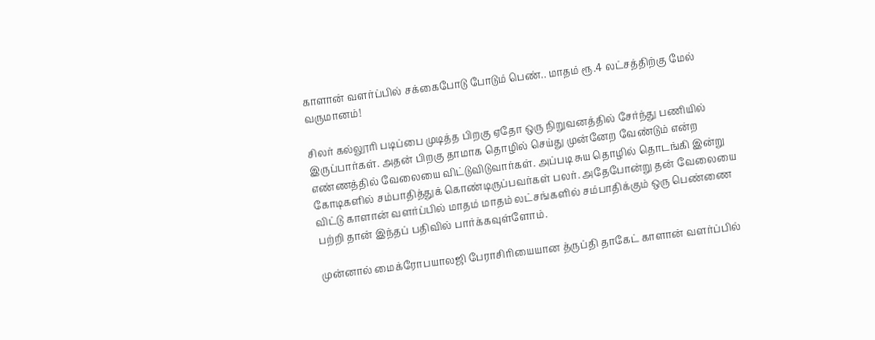காளான் வளர்ப்பில் சக்கைபோடு போடும் பெண்.. மாதம் ரூ.4 லட்சத்திற்கு மேல் வருமானம்!

சிலர் கல்லூரி படிப்பை முடித்த பிறகு ஏதோ ஒரு நிறுவனத்தில் சேர்ந்து பணியில் இருப்பார்கள். அதன் பிறகு தாமாக தொழில் செய்து முன்னேற வேண்டும் என்ற எண்ணத்தில் வேலையை விட்டுவிடுவார்கள். அப்படி சுய தொழில் தொடங்கி இன்று கோடிகளில் சம்பாதித்துக் கொண்டிருப்பவர்கள் பலர். அதேபோன்று தன் வேலையை விட்டு காளான் வளர்ப்பில் மாதம் மாதம் லட்சங்களில் சம்பாதிக்கும் ஒரு பெண்ணை பற்றி தான் இந்தப் பதிவில் பார்க்கவுள்ளோம்.

முன்னால் மைக்ரோபயாலஜி பேராசிரியையான த்ருப்தி தாகேட் காளான் வளர்ப்பில்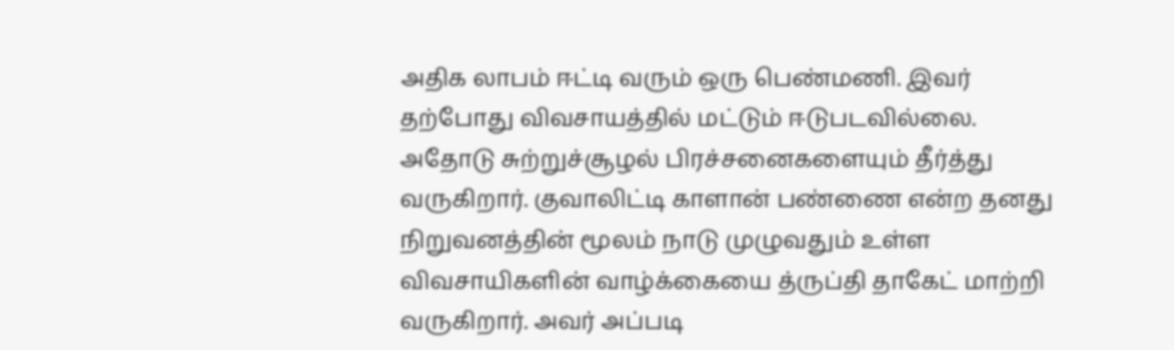அதிக லாபம் ஈட்டி வரும் ஒரு பெண்மணி. இவர் தற்போது விவசாயத்தில் மட்டும் ஈடுபடவில்லை. அதோடு சுற்றுச்சூழல் பிரச்சனைகளையும் தீர்த்து வருகிறார். குவாலிட்டி காளான் பண்ணை என்ற தனது நிறுவனத்தின் மூலம் நாடு முழுவதும் உள்ள விவசாயிகளின் வாழ்க்கையை த்ருப்தி தாகேட் மாற்றி வருகிறார். அவர் அப்படி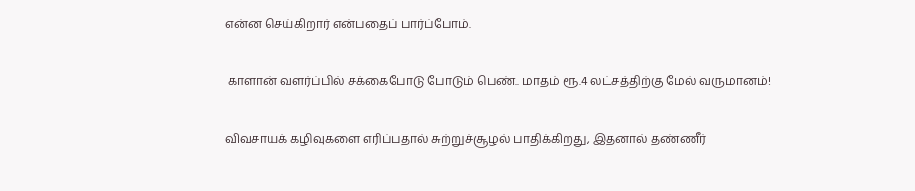என்ன செய்கிறார் என்பதைப் பார்ப்போம்.

 காளான் வளர்ப்பில் சக்கைபோடு போடும் பெண்.. மாதம் ரூ.4 லட்சத்திற்கு மேல் வருமானம்!

விவசாயக் கழிவுகளை எரிப்பதால் சுற்றுச்சூழல் பாதிக்கிறது, இதனால் தண்ணீர்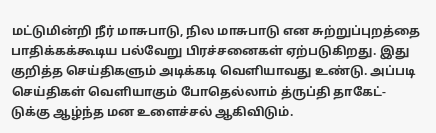மட்டுமின்றி நீர் மாசுபாடு, நில மாசுபாடு என சுற்றுப்புறத்தை பாதிக்கக்கூடிய பல்வேறு பிரச்சனைகள் ஏற்படுகிறது. இது குறித்த செய்திகளும் அடிக்கடி வெளியாவது உண்டு. அப்படி செய்திகள் வெளியாகும் போதெல்லாம் த்ருப்தி தாகேட்-டுக்கு ஆழ்ந்த மன உளைச்சல் ஆகிவிடும்.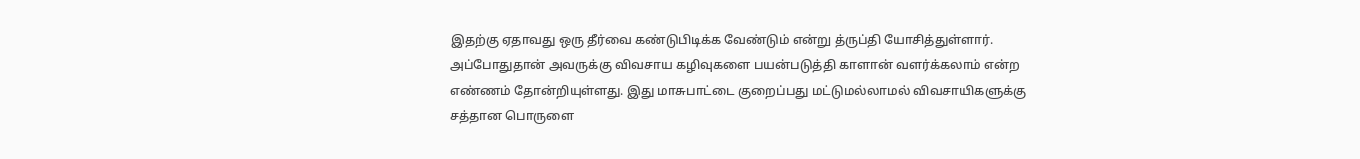இதற்கு ஏதாவது ஒரு தீர்வை கண்டுபிடிக்க வேண்டும் என்று த்ருப்தி யோசித்துள்ளார். அப்போதுதான் அவருக்கு விவசாய கழிவுகளை பயன்படுத்தி காளான் வளர்க்கலாம் என்ற எண்ணம் தோன்றியுள்ளது. இது மாசுபாட்டை குறைப்பது மட்டுமல்லாமல் விவசாயிகளுக்கு சத்தான பொருளை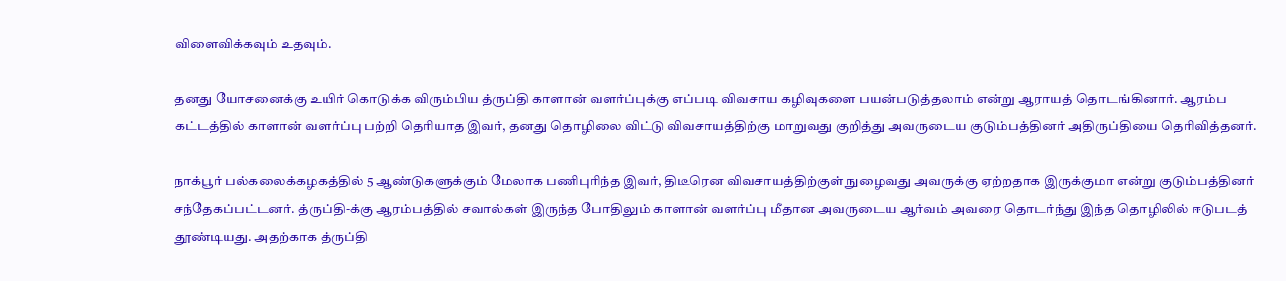விளைவிக்கவும் உதவும்.

தனது யோசனைக்கு உயிர் கொடுக்க விரும்பிய த்ருப்தி காளான் வளர்ப்புக்கு எப்படி விவசாய கழிவுகளை பயன்படுத்தலாம் என்று ஆராயத் தொடங்கினார். ஆரம்ப கட்டத்தில் காளான் வளர்ப்பு பற்றி தெரியாத இவர், தனது தொழிலை விட்டு விவசாயத்திற்கு மாறுவது குறித்து அவருடைய குடும்பத்தினர் அதிருப்தியை தெரிவித்தனர்.

நாக்பூர் பல்கலைக்கழகத்தில் 5 ஆண்டுகளுக்கும் மேலாக பணிபுரிந்த இவர், திடீரென விவசாயத்திற்குள் நுழைவது அவருக்கு ஏற்றதாக இருக்குமா என்று குடும்பத்தினர் சந்தேகப்பட்டனர். த்ருப்தி-க்கு ஆரம்பத்தில் சவால்கள் இருந்த போதிலும் காளான் வளர்ப்பு மீதான அவருடைய ஆர்வம் அவரை தொடர்ந்து இந்த தொழிலில் ஈடுபடத் தூண்டியது. அதற்காக த்ருப்தி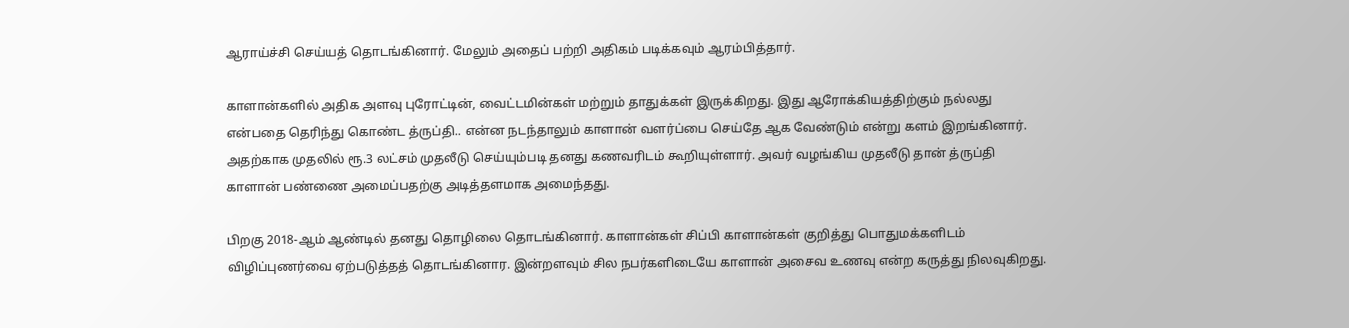ஆராய்ச்சி செய்யத் தொடங்கினார். மேலும் அதைப் பற்றி அதிகம் படிக்கவும் ஆரம்பித்தார்.

காளான்களில் அதிக அளவு புரோட்டின், வைட்டமின்கள் மற்றும் தாதுக்கள் இருக்கிறது. இது ஆரோக்கியத்திற்கும் நல்லது என்பதை தெரிந்து கொண்ட த்ருப்தி.. என்ன நடந்தாலும் காளான் வளர்ப்பை செய்தே ஆக வேண்டும் என்று களம் இறங்கினார். அதற்காக முதலில் ரூ.3 லட்சம் முதலீடு செய்யும்படி தனது கணவரிடம் கூறியுள்ளார். அவர் வழங்கிய முதலீடு தான் த்ருப்தி காளான் பண்ணை அமைப்பதற்கு அடித்தளமாக அமைந்தது.

பிறகு 2018-ஆம் ஆண்டில் தனது தொழிலை தொடங்கினார். காளான்கள் சிப்பி காளான்கள் குறித்து பொதுமக்களிடம் விழிப்புணர்வை ஏற்படுத்தத் தொடங்கினார. இன்றளவும் சில நபர்களிடையே காளான் அசைவ உணவு என்ற கருத்து நிலவுகிறது.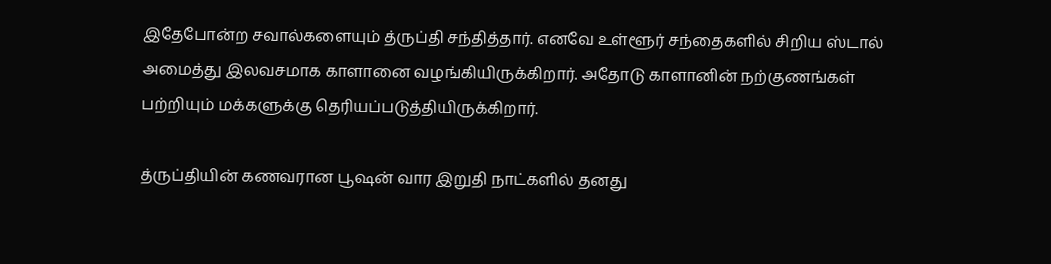இதேபோன்ற சவால்களையும் த்ருப்தி சந்தித்தார். எனவே உள்ளூர் சந்தைகளில் சிறிய ஸ்டால் அமைத்து இலவசமாக காளானை வழங்கியிருக்கிறார். அதோடு காளானின் நற்குணங்கள் பற்றியும் மக்களுக்கு தெரியப்படுத்தியிருக்கிறார்.

த்ருப்தியின் கணவரான பூஷன் வார இறுதி நாட்களில் தனது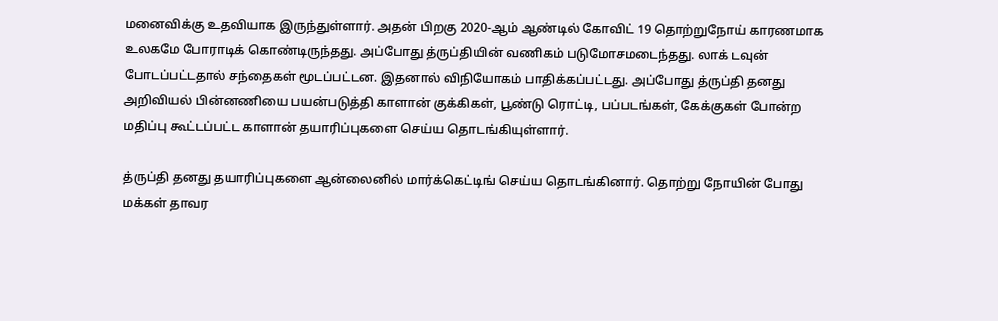மனைவிக்கு உதவியாக இருந்துள்ளார். அதன் பிறகு 2020-ஆம் ஆண்டில் கோவிட் 19 தொற்றுநோய் காரணமாக உலகமே போராடிக் கொண்டிருந்தது. அப்போது த்ருப்தியின் வணிகம் படுமோசமடைந்தது. லாக் டவுன் போடப்பட்டதால் சந்தைகள் மூடப்பட்டன. இதனால் விநியோகம் பாதிக்கப்பட்டது. அப்போது த்ருப்தி தனது அறிவியல் பின்னணியை பயன்படுத்தி காளான் குக்கிகள், பூண்டு ரொட்டி, பப்படங்கள், கேக்குகள் போன்ற மதிப்பு கூட்டப்பட்ட காளான் தயாரிப்புகளை செய்ய தொடங்கியுள்ளார்.

த்ருப்தி தனது தயாரிப்புகளை ஆன்லைனில் மார்க்கெட்டிங் செய்ய தொடங்கினார். தொற்று நோயின் போது மக்கள் தாவர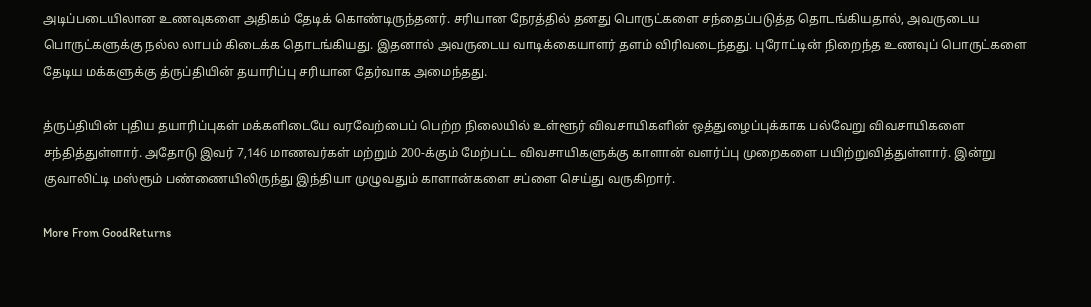அடிப்படையிலான உணவுகளை அதிகம் தேடிக் கொண்டிருந்தனர். சரியான நேரத்தில் தனது பொருட்களை சந்தைப்படுத்த தொடங்கியதால், அவருடைய பொருட்களுக்கு நல்ல லாபம் கிடைக்க தொடங்கியது. இதனால் அவருடைய வாடிக்கையாளர் தளம் விரிவடைந்தது. புரோட்டின் நிறைந்த உணவுப் பொருட்களை தேடிய மக்களுக்கு த்ருப்தியின் தயாரிப்பு சரியான தேர்வாக அமைந்தது.

த்ருப்தியின் புதிய தயாரிப்புகள் மக்களிடையே வரவேற்பைப் பெற்ற நிலையில் உள்ளூர் விவசாயிகளின் ஒத்துழைப்புக்காக பல்வேறு விவசாயிகளை சந்தித்துள்ளார். அதோடு இவர் 7,146 மாணவர்கள் மற்றும் 200-க்கும் மேற்பட்ட விவசாயிகளுக்கு காளான் வளர்ப்பு முறைகளை பயிற்றுவித்துள்ளார். இன்று குவாலிட்டி மஸ்ரூம் பண்ணையிலிருந்து இந்தியா முழுவதும் காளான்களை சப்ளை செய்து வருகிறார்.

More From GoodReturns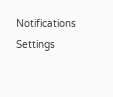Notifications
Settings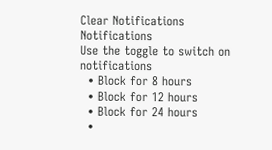Clear Notifications
Notifications
Use the toggle to switch on notifications
  • Block for 8 hours
  • Block for 12 hours
  • Block for 24 hours
  •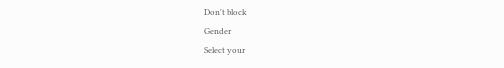Don't block
Gender
Select your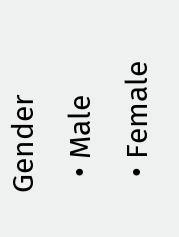Gender
  • Male
  • Female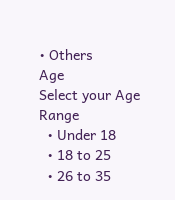• Others
Age
Select your Age Range
  • Under 18
  • 18 to 25
  • 26 to 35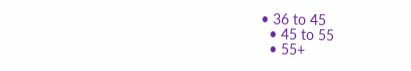• 36 to 45
  • 45 to 55
  • 55+